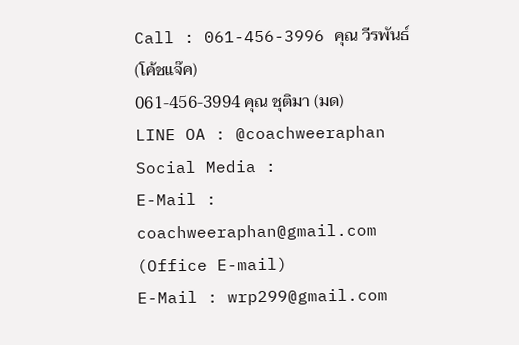Call : 061-456-3996 คุณ วีรพันธ์ (โค้ชแจ๊ค)
061-456-3994 คุณ ชุติมา (มด)
LINE OA : @coachweeraphan
Social Media :
E-Mail : coachweeraphan@gmail.com (Office E-mail)
E-Mail : wrp299@gmail.com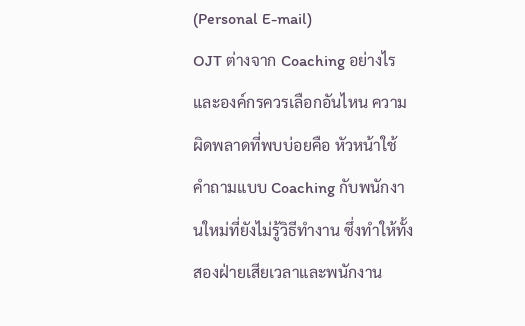(Personal E-mail)
OJT ต่างจาก Coaching อย่างไร และองค์กรควรเลือกอันไหน ความผิดพลาดที่พบบ่อยคือ หัวหน้าใช้คำถามแบบ Coaching กับพนักงานใหม่ที่ยังไม่รู้วิธีทำงาน ซึ่งทำให้ทั้งสองฝ่ายเสียเวลาและพนักงาน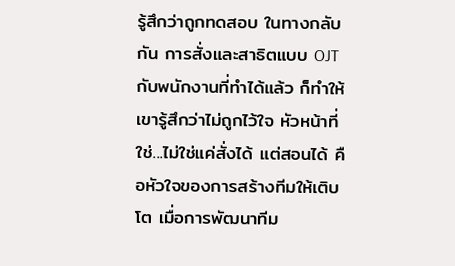รู้สึกว่าถูกทดสอบ ในทางกลับกัน การสั่งและสาธิตแบบ OJT กับพนักงานที่ทำได้แล้ว ก็ทำให้เขารู้สึกว่าไม่ถูกไว้ใจ หัวหน้าที่ใช่...ไม่ใช่แค่สั่งได้ แต่สอนได้ คือหัวใจของการสร้างทีมให้เติบโต เมื่อการพัฒนาทีม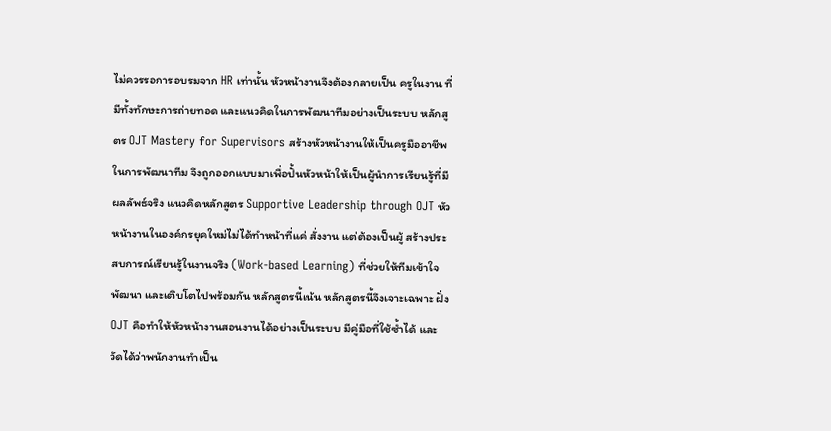ไม่ควรรอการอบรมจาก HR เท่านั้น หัวหน้างานจึงต้องกลายเป็น ครูในงาน ที่มีทั้งทักษะการถ่ายทอด และแนวคิดในการพัฒนาทีมอย่างเป็นระบบ หลักสูตร OJT Mastery for Supervisors สร้างหัวหน้างานให้เป็นครูมืออาชีพในการพัฒนาทีม จึงถูกออกแบบมาเพื่อปั้นหัวหน้าให้เป็นผู้นำการเรียนรู้ที่มีผลลัพธ์จริง แนวคิดหลักสูตร Supportive Leadership through OJT หัวหน้างานในองค์กรยุคใหม่ไม่ได้ทำหน้าที่แค่ สั่งงาน แต่ต้องเป็นผู้ สร้างประสบการณ์เรียนรู้ในงานจริง (Work-based Learning) ที่ช่วยให้ทีมเข้าใจ พัฒนา และเติบโตไปพร้อมกัน หลักสูตรนี้เน้น หลักสูตรนี้จึงเจาะเฉพาะ ฝั่ง OJT คือทำให้หัวหน้างานสอนงานได้อย่างเป็นระบบ มีคู่มือที่ใช้ซ้ำได้ และวัดได้ว่าพนักงานทำเป็น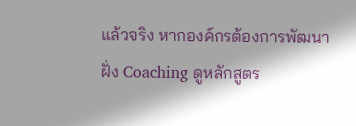แล้วจริง หากองค์กรต้องการพัฒนาฝั่ง Coaching ดูหลักสูตร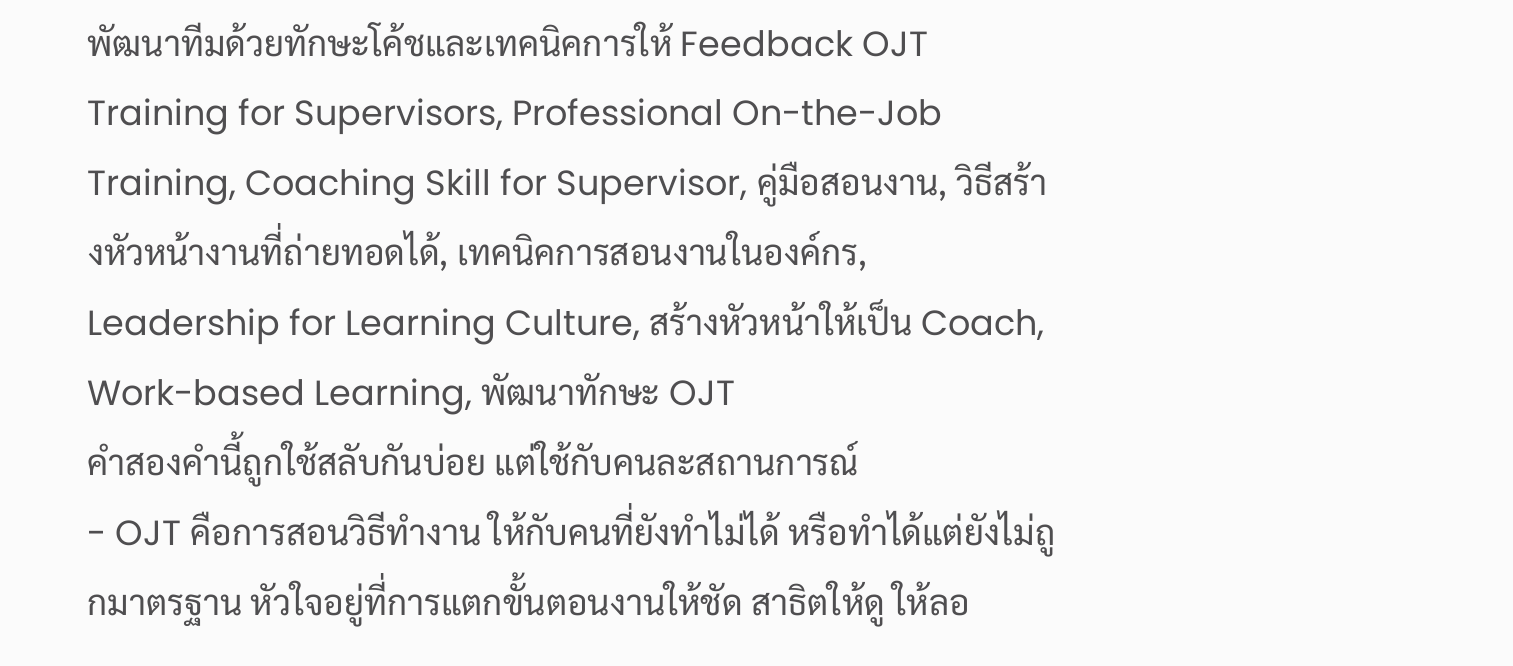พัฒนาทีมด้วยทักษะโค้ชและเทคนิคการให้ Feedback OJT Training for Supervisors, Professional On-the-Job Training, Coaching Skill for Supervisor, คู่มือสอนงาน, วิธีสร้างหัวหน้างานที่ถ่ายทอดได้, เทคนิคการสอนงานในองค์กร, Leadership for Learning Culture, สร้างหัวหน้าให้เป็น Coach, Work-based Learning, พัฒนาทักษะ OJT
คำสองคำนี้ถูกใช้สลับกันบ่อย แต่ใช้กับคนละสถานการณ์
- OJT คือการสอนวิธีทำงาน ให้กับคนที่ยังทำไม่ได้ หรือทำได้แต่ยังไม่ถูกมาตรฐาน หัวใจอยู่ที่การแตกขั้นตอนงานให้ชัด สาธิตให้ดู ให้ลอ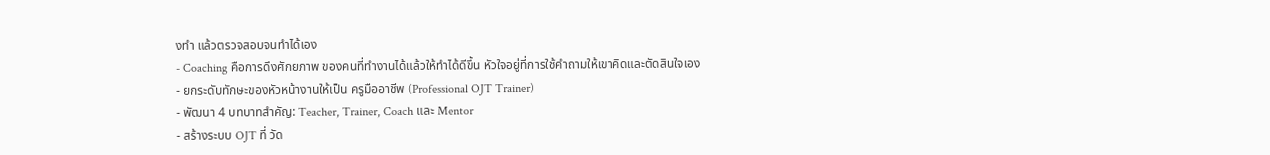งทำ แล้วตรวจสอบจนทำได้เอง
- Coaching คือการดึงศักยภาพ ของคนที่ทำงานได้แล้วให้ทำได้ดีขึ้น หัวใจอยู่ที่การใช้คำถามให้เขาคิดและตัดสินใจเอง
- ยกระดับทักษะของหัวหน้างานให้เป็น ครูมืออาชีพ (Professional OJT Trainer)
- พัฒนา 4 บทบาทสำคัญ: Teacher, Trainer, Coach และ Mentor
- สร้างระบบ OJT ที่ วัด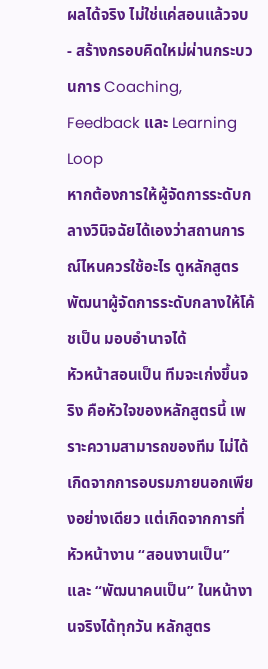ผลได้จริง ไม่ใช่แค่สอนแล้วจบ
- สร้างกรอบคิดใหม่ผ่านกระบวนการ Coaching, Feedback และ Learning Loop
หากต้องการให้ผู้จัดการระดับกลางวินิจฉัยได้เองว่าสถานการณ์ไหนควรใช้อะไร ดูหลักสูตร พัฒนาผู้จัดการระดับกลางให้โค้ชเป็น มอบอำนาจได้
หัวหน้าสอนเป็น ทีมจะเก่งขึ้นจริง คือหัวใจของหลักสูตรนี้ เพราะความสามารถของทีม ไม่ได้เกิดจากการอบรมภายนอกเพียงอย่างเดียว แต่เกิดจากการที่หัวหน้างาน “สอนงานเป็น” และ “พัฒนาคนเป็น” ในหน้างานจริงได้ทุกวัน หลักสูตร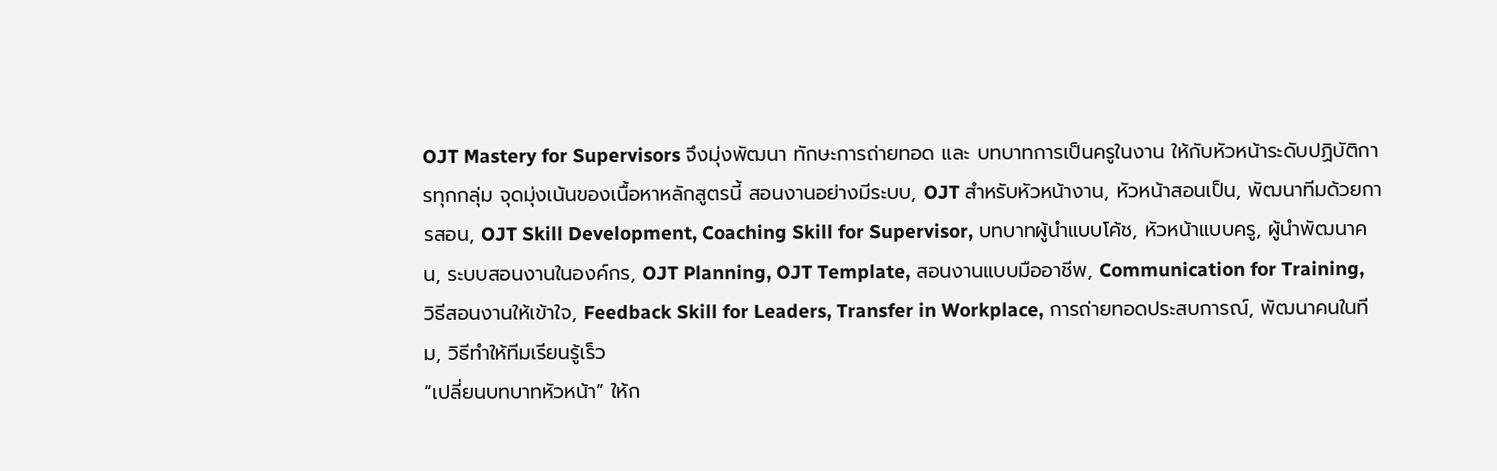OJT Mastery for Supervisors จึงมุ่งพัฒนา ทักษะการถ่ายทอด และ บทบาทการเป็นครูในงาน ให้กับหัวหน้าระดับปฏิบัติการทุกกลุ่ม จุดมุ่งเน้นของเนื้อหาหลักสูตรนี้ สอนงานอย่างมีระบบ, OJT สำหรับหัวหน้างาน, หัวหน้าสอนเป็น, พัฒนาทีมด้วยการสอน, OJT Skill Development, Coaching Skill for Supervisor, บทบาทผู้นำแบบโค้ช, หัวหน้าแบบครู, ผู้นำพัฒนาคน, ระบบสอนงานในองค์กร, OJT Planning, OJT Template, สอนงานแบบมืออาชีพ, Communication for Training, วิธีสอนงานให้เข้าใจ, Feedback Skill for Leaders, Transfer in Workplace, การถ่ายทอดประสบการณ์, พัฒนาคนในทีม, วิธีทำให้ทีมเรียนรู้เร็ว
“เปลี่ยนบทบาทหัวหน้า” ให้ก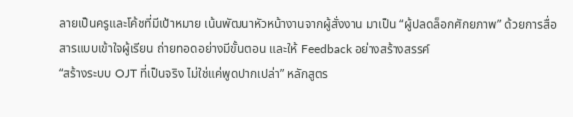ลายเป็นครูและโค้ชที่มีเป้าหมาย เน้นพัฒนาหัวหน้างานจากผู้สั่งงาน มาเป็น “ผู้ปลดล็อกศักยภาพ” ด้วยการสื่อสารแบบเข้าใจผู้เรียน ถ่ายทอดอย่างมีขั้นตอน และให้ Feedback อย่างสร้างสรรค์
“สร้างระบบ OJT ที่เป็นจริง ไม่ใช่แค่พูดปากเปล่า” หลักสูตร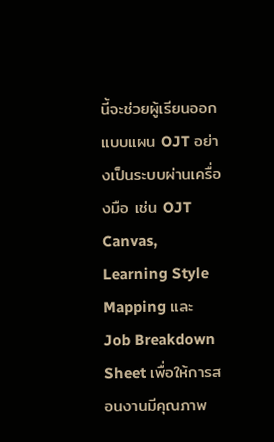นี้จะช่วยผู้เรียนออกแบบแผน OJT อย่างเป็นระบบผ่านเครื่องมือ เช่น OJT Canvas, Learning Style Mapping และ Job Breakdown Sheet เพื่อให้การสอนงานมีคุณภาพ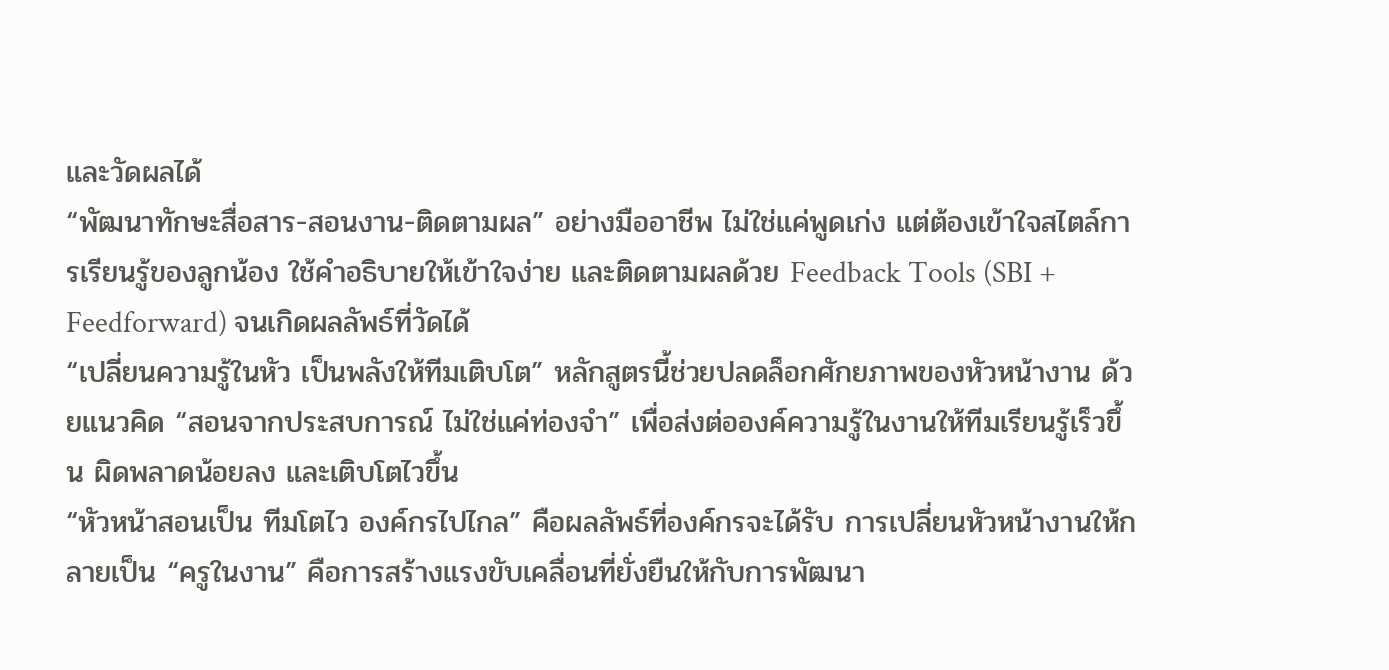และวัดผลได้
“พัฒนาทักษะสื่อสาร-สอนงาน-ติดตามผล” อย่างมืออาชีพ ไม่ใช่แค่พูดเก่ง แต่ต้องเข้าใจสไตล์การเรียนรู้ของลูกน้อง ใช้คำอธิบายให้เข้าใจง่าย และติดตามผลด้วย Feedback Tools (SBI + Feedforward) จนเกิดผลลัพธ์ที่วัดได้
“เปลี่ยนความรู้ในหัว เป็นพลังให้ทีมเติบโต” หลักสูตรนี้ช่วยปลดล็อกศักยภาพของหัวหน้างาน ด้วยแนวคิด “สอนจากประสบการณ์ ไม่ใช่แค่ท่องจำ” เพื่อส่งต่อองค์ความรู้ในงานให้ทีมเรียนรู้เร็วขึ้น ผิดพลาดน้อยลง และเติบโตไวขึ้น
“หัวหน้าสอนเป็น ทีมโตไว องค์กรไปไกล” คือผลลัพธ์ที่องค์กรจะได้รับ การเปลี่ยนหัวหน้างานให้กลายเป็น “ครูในงาน” คือการสร้างแรงขับเคลื่อนที่ยั่งยืนให้กับการพัฒนา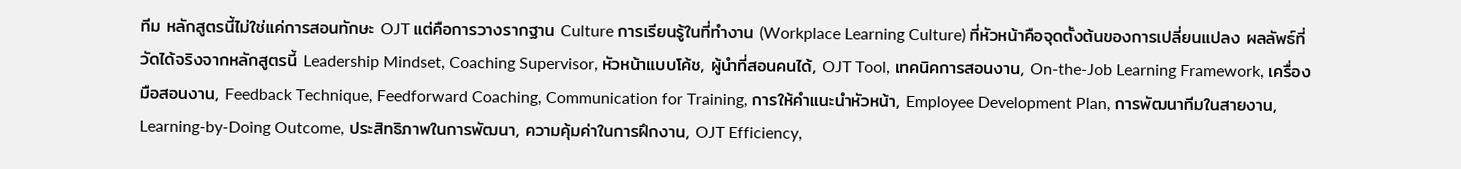ทีม หลักสูตรนี้ไม่ใช่แค่การสอนทักษะ OJT แต่คือการวางรากฐาน Culture การเรียนรู้ในที่ทำงาน (Workplace Learning Culture) ที่หัวหน้าคือจุดตั้งต้นของการเปลี่ยนแปลง ผลลัพธ์ที่วัดได้จริงจากหลักสูตรนี้ Leadership Mindset, Coaching Supervisor, หัวหน้าแบบโค้ช, ผู้นำที่สอนคนได้, OJT Tool, เทคนิคการสอนงาน, On-the-Job Learning Framework, เครื่องมือสอนงาน, Feedback Technique, Feedforward Coaching, Communication for Training, การให้คำแนะนำหัวหน้า, Employee Development Plan, การพัฒนาทีมในสายงาน, Learning-by-Doing Outcome, ประสิทธิภาพในการพัฒนา, ความคุ้มค่าในการฝึกงาน, OJT Efficiency,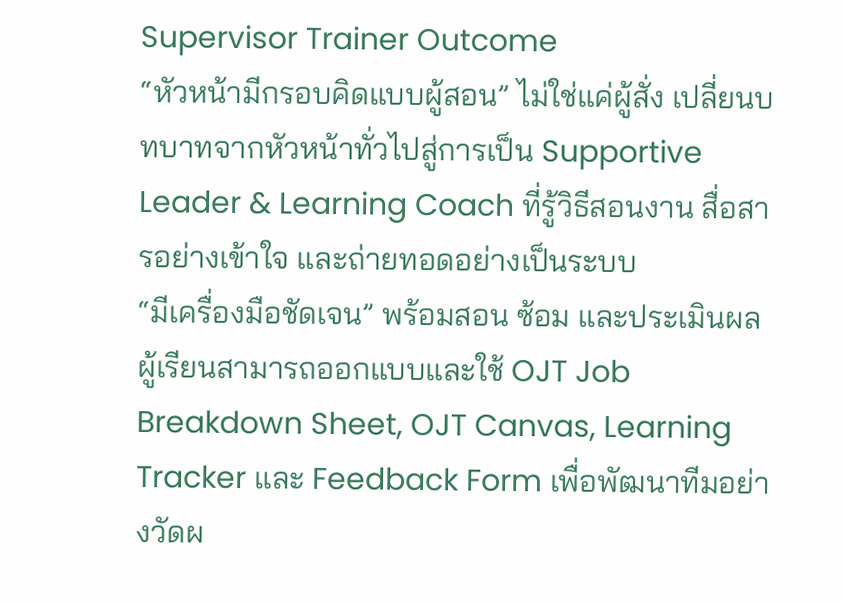Supervisor Trainer Outcome
“หัวหน้ามีกรอบคิดแบบผู้สอน” ไม่ใช่แค่ผู้สั่ง เปลี่ยนบทบาทจากหัวหน้าทั่วไปสู่การเป็น Supportive Leader & Learning Coach ที่รู้วิธีสอนงาน สื่อสารอย่างเข้าใจ และถ่ายทอดอย่างเป็นระบบ
“มีเครื่องมือชัดเจน” พร้อมสอน ซ้อม และประเมินผล ผู้เรียนสามารถออกแบบและใช้ OJT Job Breakdown Sheet, OJT Canvas, Learning Tracker และ Feedback Form เพื่อพัฒนาทีมอย่างวัดผ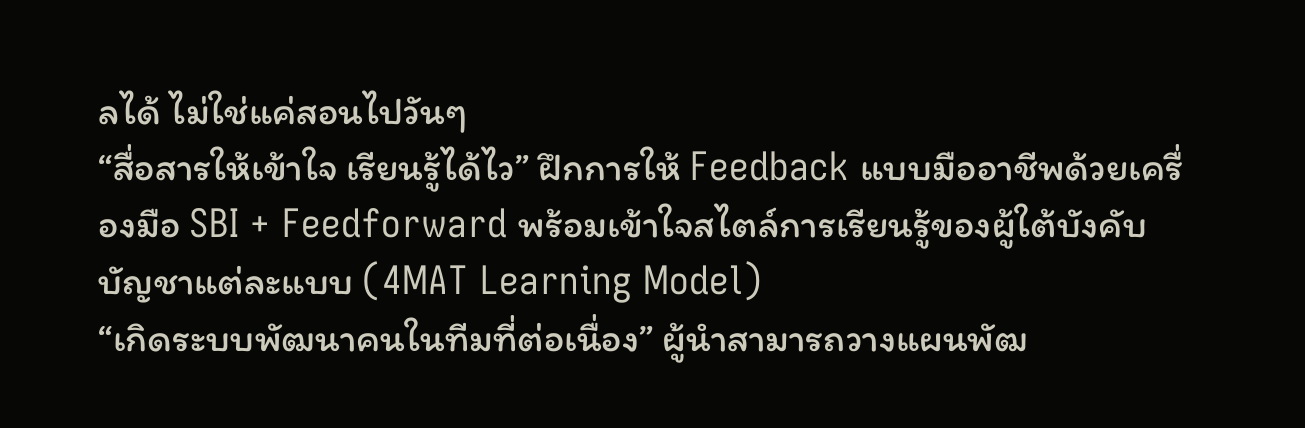ลได้ ไม่ใช่แค่สอนไปวันๆ
“สื่อสารให้เข้าใจ เรียนรู้ได้ไว” ฝึกการให้ Feedback แบบมืออาชีพด้วยเครื่องมือ SBI + Feedforward พร้อมเข้าใจสไตล์การเรียนรู้ของผู้ใต้บังคับบัญชาแต่ละแบบ (4MAT Learning Model)
“เกิดระบบพัฒนาคนในทีมที่ต่อเนื่อง” ผู้นำสามารถวางแผนพัฒ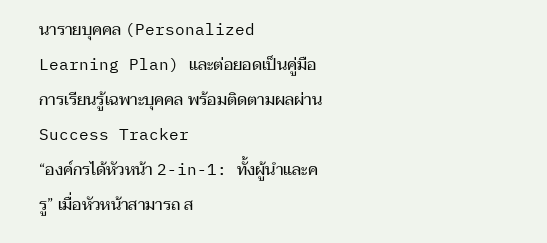นารายบุคคล (Personalized Learning Plan) และต่อยอดเป็นคู่มือการเรียนรู้เฉพาะบุคคล พร้อมติดตามผลผ่าน Success Tracker
“องค์กรได้หัวหน้า 2-in-1: ทั้งผู้นำและครู” เมื่อหัวหน้าสามารถ ส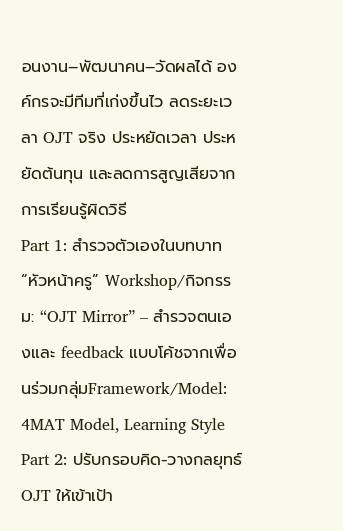อนงาน–พัฒนาคน–วัดผลได้ องค์กรจะมีทีมที่เก่งขึ้นไว ลดระยะเวลา OJT จริง ประหยัดเวลา ประหยัดต้นทุน และลดการสูญเสียจากการเรียนรู้ผิดวิธี
Part 1: สำรวจตัวเองในบทบาท “หัวหน้าครู” Workshop/กิจกรรม: “OJT Mirror” – สำรวจตนเองและ feedback แบบโค้ชจากเพื่อนร่วมกลุ่มFramework/Model: 4MAT Model, Learning Style Part 2: ปรับกรอบคิด-วางกลยุทธ์ OJT ให้เข้าเป้า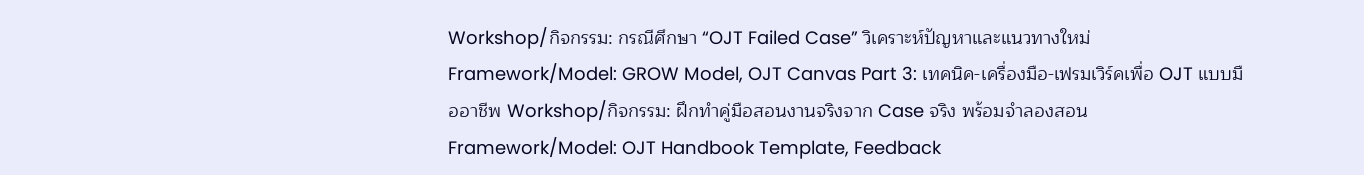Workshop/กิจกรรม: กรณีศึกษา “OJT Failed Case” วิเคราะห์ปัญหาและแนวทางใหม่Framework/Model: GROW Model, OJT Canvas Part 3: เทคนิค-เครื่องมือ-เฟรมเวิร์คเพื่อ OJT แบบมืออาชีพ Workshop/กิจกรรม: ฝึกทำคู่มือสอนงานจริงจาก Case จริง พร้อมจำลองสอน Framework/Model: OJT Handbook Template, Feedback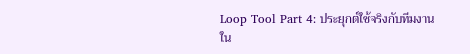Loop Tool Part 4: ประยุกต์ใช้จริงกับทีมงานใน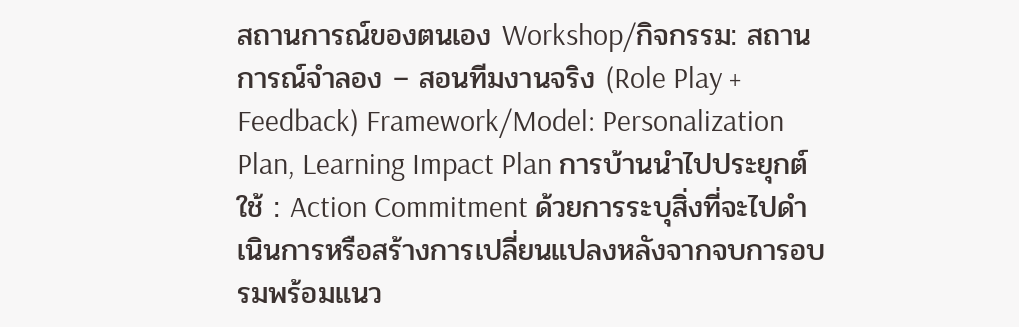สถานการณ์ของตนเอง Workshop/กิจกรรม: สถานการณ์จำลอง – สอนทีมงานจริง (Role Play + Feedback) Framework/Model: Personalization Plan, Learning Impact Plan การบ้านนำไปประยุกต์ใช้ : Action Commitment ด้วยการระบุสิ่งที่จะไปดำเนินการหรือสร้างการเปลี่ยนแปลงหลังจากจบการอบรมพร้อมแนว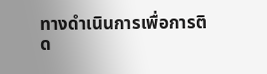ทางดำเนินการเพื่อการติด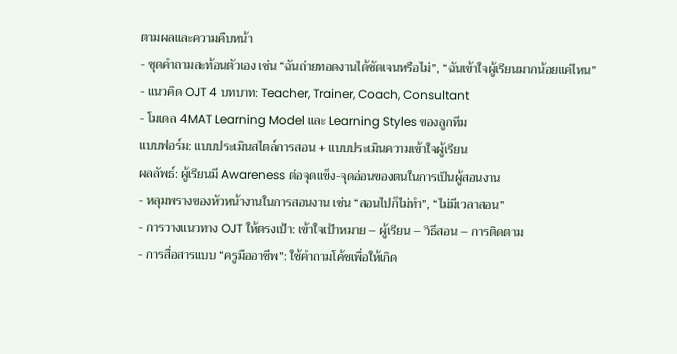ตามผลและความคืบหน้า
- ชุดคำถามสะท้อนตัวเอง เช่น “ฉันถ่ายทอดงานได้ชัดเจนหรือไม่”, “ฉันเข้าใจผู้เรียนมากน้อยแค่ไหน”
- แนวคิด OJT 4 บทบาท: Teacher, Trainer, Coach, Consultant
- โมเดล 4MAT Learning Model และ Learning Styles ของลูกทีม
แบบฟอร์ม: แบบประเมินสไตล์การสอน + แบบประเมินความเข้าใจผู้เรียน
ผลลัพธ์: ผู้เรียนมี Awareness ต่อจุดแข็ง-จุดอ่อนของตนในการเป็นผู้สอนงาน
- หลุมพรางของหัวหน้างานในการสอนงาน เช่น “สอนไปก็ไม่ทำ”, “ไม่มีเวลาสอน”
- การวางแนวทาง OJT ให้ตรงเป้า: เข้าใจเป้าหมาย – ผู้เรียน – วิธีสอน – การติดตาม
- การสื่อสารแบบ “ครูมืออาชีพ”: ใช้คำถามโค้ชเพื่อให้เกิด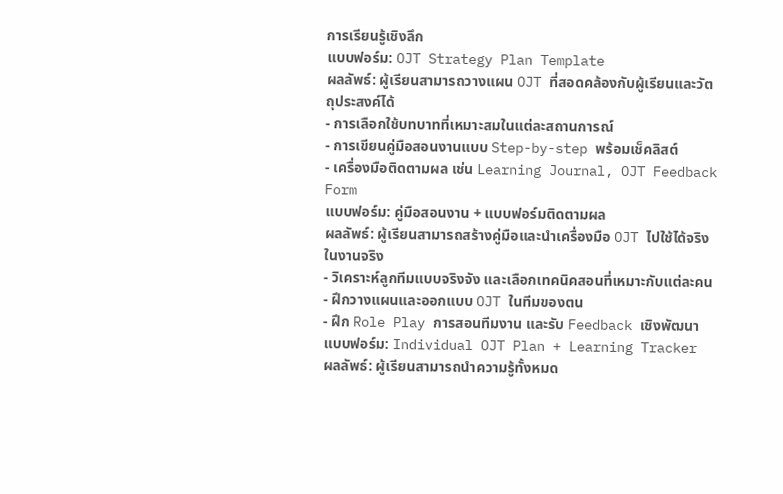การเรียนรู้เชิงลึก
แบบฟอร์ม: OJT Strategy Plan Template
ผลลัพธ์: ผู้เรียนสามารถวางแผน OJT ที่สอดคล้องกับผู้เรียนและวัตถุประสงค์ได้
- การเลือกใช้บทบาทที่เหมาะสมในแต่ละสถานการณ์
- การเขียนคู่มือสอนงานแบบ Step-by-step พร้อมเช็คลิสต์
- เครื่องมือติดตามผล เช่น Learning Journal, OJT Feedback Form
แบบฟอร์ม: คู่มือสอนงาน + แบบฟอร์มติดตามผล
ผลลัพธ์: ผู้เรียนสามารถสร้างคู่มือและนำเครื่องมือ OJT ไปใช้ได้จริงในงานจริง
- วิเคราะห์ลูกทีมแบบจริงจัง และเลือกเทคนิคสอนที่เหมาะกับแต่ละคน
- ฝึกวางแผนและออกแบบ OJT ในทีมของตน
- ฝึก Role Play การสอนทีมงาน และรับ Feedback เชิงพัฒนา
แบบฟอร์ม: Individual OJT Plan + Learning Tracker
ผลลัพธ์: ผู้เรียนสามารถนำความรู้ทั้งหมด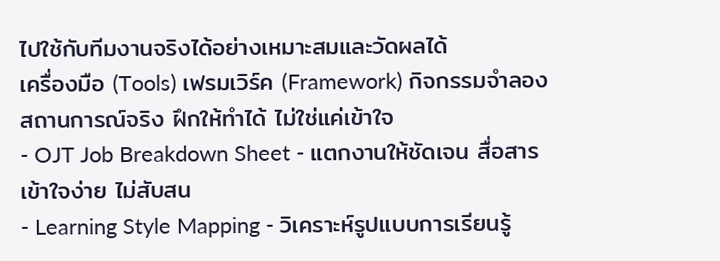ไปใช้กับทีมงานจริงได้อย่างเหมาะสมและวัดผลได้
เครื่องมือ (Tools) เฟรมเวิร์ค (Framework) กิจกรรมจำลองสถานการณ์จริง ฝึกให้ทำได้ ไม่ใช่แค่เข้าใจ
- OJT Job Breakdown Sheet - แตกงานให้ชัดเจน สื่อสารเข้าใจง่าย ไม่สับสน
- Learning Style Mapping - วิเคราะห์รูปแบบการเรียนรู้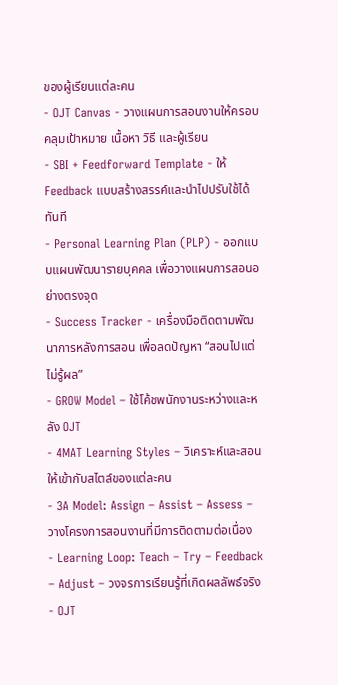ของผู้เรียนแต่ละคน
- OJT Canvas - วางแผนการสอนงานให้ครอบคลุมเป้าหมาย เนื้อหา วิธี และผู้เรียน
- SBI + Feedforward Template - ให้ Feedback แบบสร้างสรรค์และนำไปปรับใช้ได้ทันที
- Personal Learning Plan (PLP) - ออกแบบแผนพัฒนารายบุคคล เพื่อวางแผนการสอนอย่างตรงจุด
- Success Tracker - เครื่องมือติดตามพัฒนาการหลังการสอน เพื่อลดปัญหา “สอนไปแต่ไม่รู้ผล”
- GROW Model – ใช้โค้ชพนักงานระหว่างและหลัง OJT
- 4MAT Learning Styles – วิเคราะห์และสอนให้เข้ากับสไตล์ของแต่ละคน
- 3A Model: Assign – Assist – Assess – วางโครงการสอนงานที่มีการติดตามต่อเนื่อง
- Learning Loop: Teach – Try – Feedback – Adjust – วงจรการเรียนรู้ที่เกิดผลลัพธ์จริง
- OJT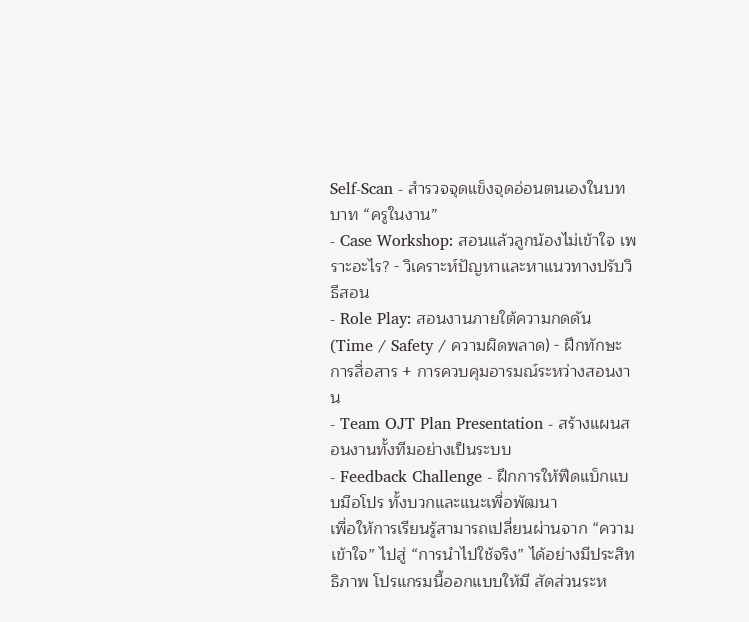Self-Scan - สำรวจจุดแข็งจุดอ่อนตนเองในบทบาท “ครูในงาน”
- Case Workshop: สอนแล้วลูกน้องไม่เข้าใจ เพราะอะไร? - วิเคราะห์ปัญหาและหาแนวทางปรับวิธีสอน
- Role Play: สอนงานภายใต้ความกดดัน (Time / Safety / ความผิดพลาด) - ฝึกทักษะการสื่อสาร + การควบคุมอารมณ์ระหว่างสอนงาน
- Team OJT Plan Presentation - สร้างแผนสอนงานทั้งทีมอย่างเป็นระบบ
- Feedback Challenge - ฝึกการให้ฟีดแบ็กแบบมือโปร ทั้งบวกและแนะเพื่อพัฒนา
เพื่อให้การเรียนรู้สามารถเปลี่ยนผ่านจาก “ความเข้าใจ” ไปสู่ “การนำไปใช้จริง” ได้อย่างมีประสิทธิภาพ โปรแกรมนี้ออกแบบให้มี สัดส่วนระห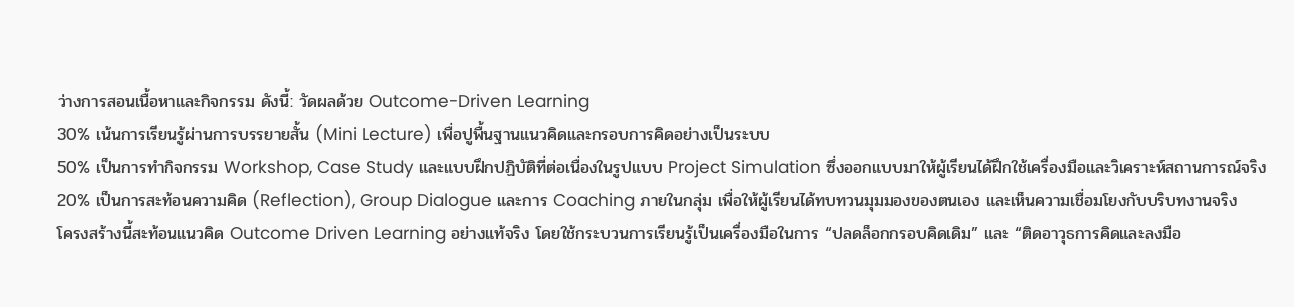ว่างการสอนเนื้อหาและกิจกรรม ดังนี้: วัดผลด้วย Outcome-Driven Learning
30% เน้นการเรียนรู้ผ่านการบรรยายสั้น (Mini Lecture) เพื่อปูพื้นฐานแนวคิดและกรอบการคิดอย่างเป็นระบบ
50% เป็นการทำกิจกรรม Workshop, Case Study และแบบฝึกปฏิบัติที่ต่อเนื่องในรูปแบบ Project Simulation ซึ่งออกแบบมาให้ผู้เรียนได้ฝึกใช้เครื่องมือและวิเคราะห์สถานการณ์จริง
20% เป็นการสะท้อนความคิด (Reflection), Group Dialogue และการ Coaching ภายในกลุ่ม เพื่อให้ผู้เรียนได้ทบทวนมุมมองของตนเอง และเห็นความเชื่อมโยงกับบริบทงานจริง
โครงสร้างนี้สะท้อนแนวคิด Outcome Driven Learning อย่างแท้จริง โดยใช้กระบวนการเรียนรู้เป็นเครื่องมือในการ “ปลดล็อกกรอบคิดเดิม” และ “ติดอาวุธการคิดและลงมือ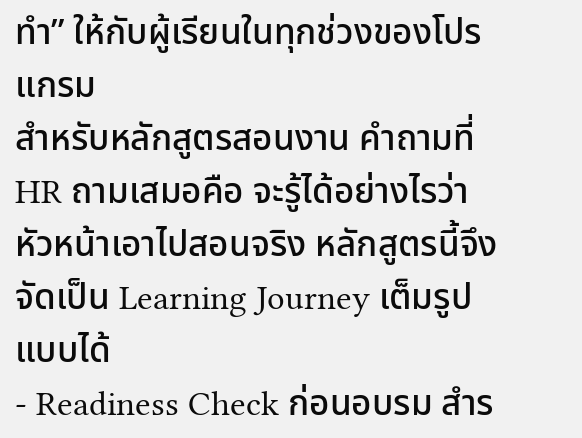ทำ” ให้กับผู้เรียนในทุกช่วงของโปรแกรม
สำหรับหลักสูตรสอนงาน คำถามที่ HR ถามเสมอคือ จะรู้ได้อย่างไรว่าหัวหน้าเอาไปสอนจริง หลักสูตรนี้จึงจัดเป็น Learning Journey เต็มรูปแบบได้
- Readiness Check ก่อนอบรม สำร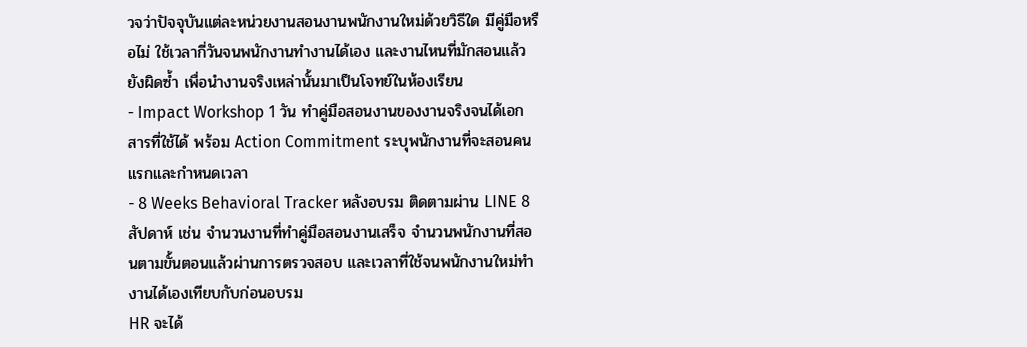วจว่าปัจจุบันแต่ละหน่วยงานสอนงานพนักงานใหม่ด้วยวิธีใด มีคู่มือหรือไม่ ใช้เวลากี่วันจนพนักงานทำงานได้เอง และงานไหนที่มักสอนแล้วยังผิดซ้ำ เพื่อนำงานจริงเหล่านั้นมาเป็นโจทย์ในห้องเรียน
- Impact Workshop 1 วัน ทำคู่มือสอนงานของงานจริงจนได้เอกสารที่ใช้ได้ พร้อม Action Commitment ระบุพนักงานที่จะสอนคนแรกและกำหนดเวลา
- 8 Weeks Behavioral Tracker หลังอบรม ติดตามผ่าน LINE 8 สัปดาห์ เช่น จำนวนงานที่ทำคู่มือสอนงานเสร็จ จำนวนพนักงานที่สอนตามขั้นตอนแล้วผ่านการตรวจสอบ และเวลาที่ใช้จนพนักงานใหม่ทำงานได้เองเทียบกับก่อนอบรม
HR จะได้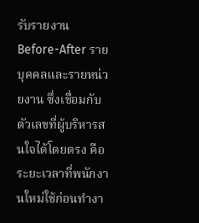รับรายงาน Before-After รายบุคคลและรายหน่วยงาน ซึ่งเชื่อมกับตัวเลขที่ผู้บริหารสนใจได้โดยตรง คือระยะเวลาที่พนักงานใหม่ใช้ก่อนทำงา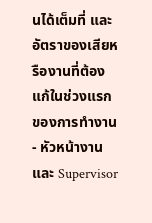นได้เต็มที่ และอัตราของเสียหรืองานที่ต้องแก้ในช่วงแรกของการทำงาน
- หัวหน้างานและ Supervisor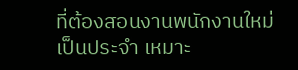ที่ต้องสอนงานพนักงานใหม่เป็นประจำ เหมาะ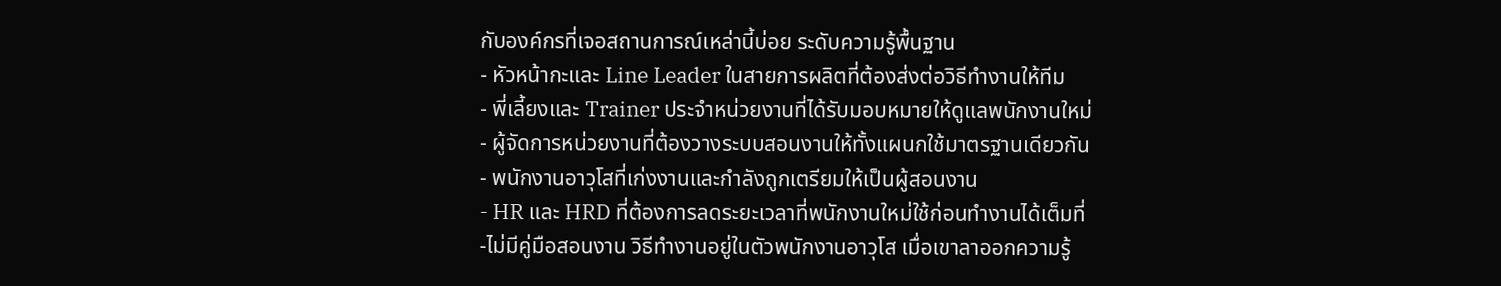กับองค์กรที่เจอสถานการณ์เหล่านี้บ่อย ระดับความรู้พื้นฐาน
- หัวหน้ากะและ Line Leader ในสายการผลิตที่ต้องส่งต่อวิธีทำงานให้ทีม
- พี่เลี้ยงและ Trainer ประจำหน่วยงานที่ได้รับมอบหมายให้ดูแลพนักงานใหม่
- ผู้จัดการหน่วยงานที่ต้องวางระบบสอนงานให้ทั้งแผนกใช้มาตรฐานเดียวกัน
- พนักงานอาวุโสที่เก่งงานและกำลังถูกเตรียมให้เป็นผู้สอนงาน
- HR และ HRD ที่ต้องการลดระยะเวลาที่พนักงานใหม่ใช้ก่อนทำงานได้เต็มที่
-ไม่มีคู่มือสอนงาน วิธีทำงานอยู่ในตัวพนักงานอาวุโส เมื่อเขาลาออกความรู้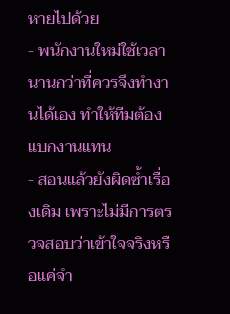หายไปด้วย
- พนักงานใหม่ใช้เวลานานกว่าที่ควรจึงทำงานได้เอง ทำให้ทีมต้องแบกงานแทน
- สอนแล้วยังผิดซ้ำเรื่องเดิม เพราะไม่มีการตรวจสอบว่าเข้าใจจริงหรือแค่จำ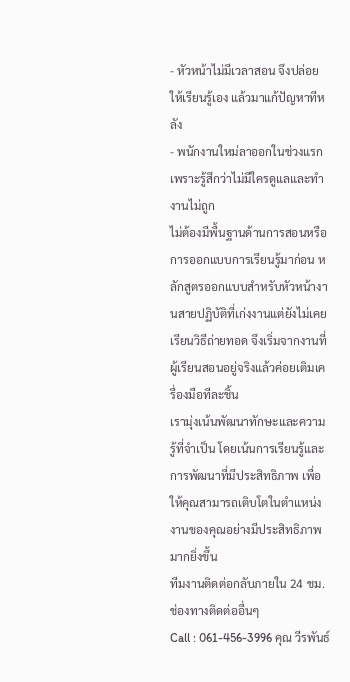- หัวหน้าไม่มีเวลาสอน จึงปล่อยให้เรียนรู้เอง แล้วมาแก้ปัญหาทีหลัง
- พนักงานใหม่ลาออกในช่วงแรกเพราะรู้สึกว่าไม่มีใครดูแลและทำงานไม่ถูก
ไม่ต้องมีพื้นฐานด้านการสอนหรือการออกแบบการเรียนรู้มาก่อน หลักสูตรออกแบบสำหรับหัวหน้างานสายปฏิบัติที่เก่งงานแต่ยังไม่เคยเรียนวิธีถ่ายทอด จึงเริ่มจากงานที่ผู้เรียนสอนอยู่จริงแล้วค่อยเติมเครื่องมือทีละชิ้น
เรามุ่งเน้นพัฒนาทักษะและความรู้ที่จำเป็น โดยเน้นการเรียนรู้และการพัฒนาที่มีประสิทธิภาพ เพื่อให้คุณสามารถเติบโตในตำแหน่งงานของคุณอย่างมีประสิทธิภาพมากยิ่งขึ้น
ทีมงานติดต่อกลับภายใน 24 ชม.
ช่องทางติดต่ออื่นๆ
Call : 061-456-3996 คุณ วีรพันธ์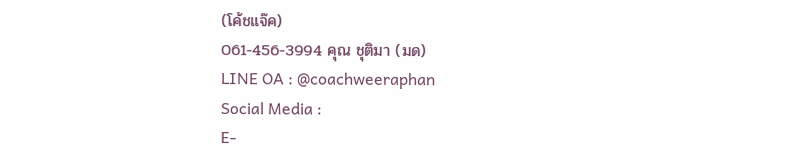(โค้ชแจ๊ค)
061-456-3994 คุณ ชุติมา (มด)
LINE OA : @coachweeraphan
Social Media :
E-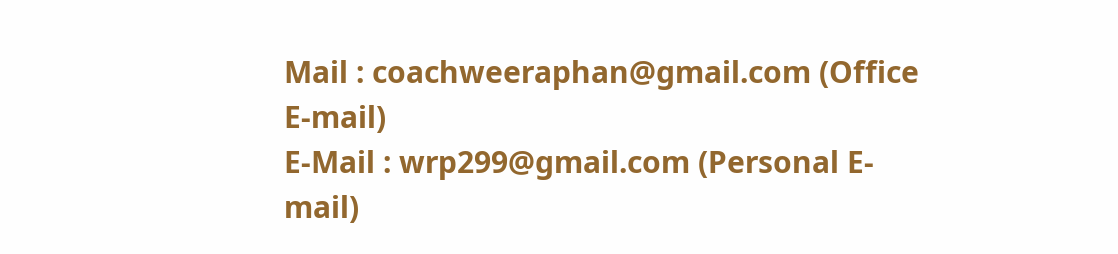Mail : coachweeraphan@gmail.com (Office E-mail)
E-Mail : wrp299@gmail.com (Personal E-mail)